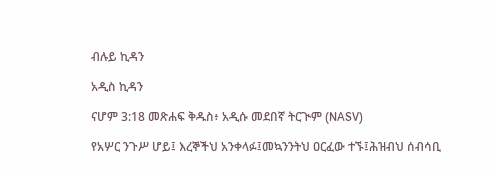ብሉይ ኪዳን

አዲስ ኪዳን

ናሆም 3:18 መጽሐፍ ቅዱስ፥ አዲሱ መደበኛ ትርጒም (NASV)

የአሦር ንጉሥ ሆይ፤ እረኞችህ አንቀላፉ፤መኳንንትህ ዐርፈው ተኙ፤ሕዝብህ ሰብሳቢ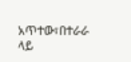አጥተው፣በተራራ ላይ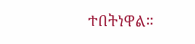ተበትነዋል።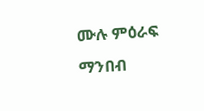ሙሉ ምዕራፍ ማንበብ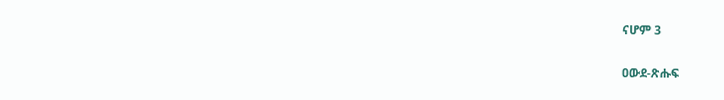ናሆም 3

ዐውደ-ጽሑፍ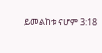ይመልከቱ ናሆም 3:18